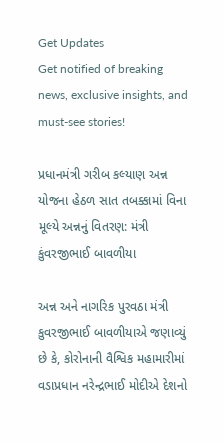Get Updates
Get notified of breaking news, exclusive insights, and must-see stories!

પ્રધાનમંત્રી ગરીબ કલ્યાણ અન્ન યોજના હેઠળ સાત તબક્કામાં વિના મૂલ્યે અન્નનું વિતરણ: મંત્રી કુંવરજીભાઈ બાવળીયા

અન્ન અને નાગરિક પુરવઠા મંત્રી કુવરજીભાઈ બાવળીયાએ જણાવ્યું છે કે, કોરોનાની વૈશ્વિક મહામારીમાં વડાપ્રધાન નરેન્દ્રભાઈ મોદીએ દેશનો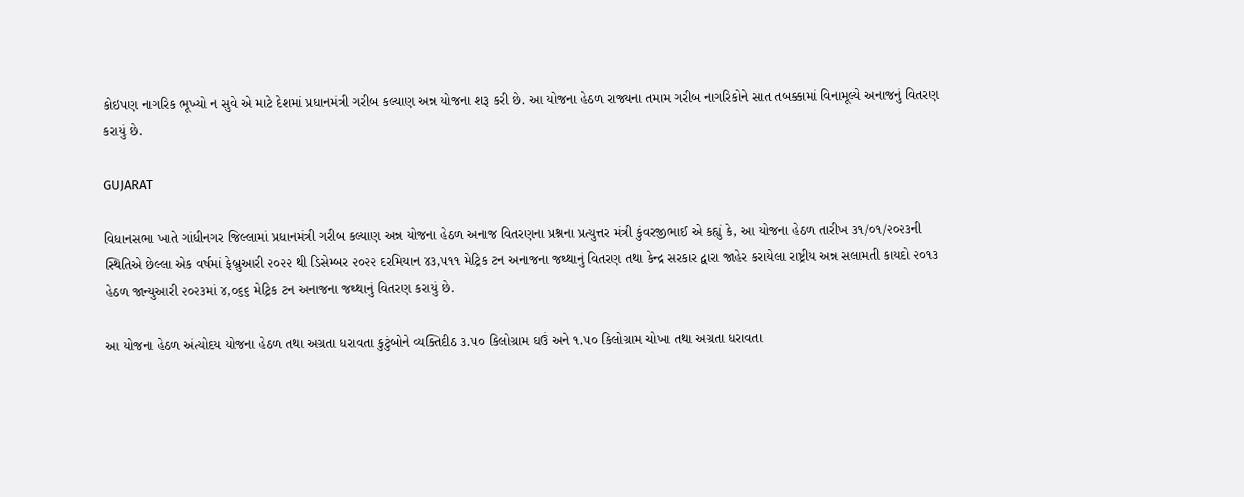કોઇપણ નાગરિક ભૂખ્યો ન સુવે એ માટે દેશમાં પ્રધાનમંત્રી ગરીબ કલ્યાણ અન્ન યોજના શરૂ કરી છે. આ યોજના હેઠળ રાજ્યના તમામ ગરીબ નાગરિકોને સાત તબક્કામાં વિનામૂલ્યે અનાજનું વિતરણ કરાયું છે.

GUJARAT

વિધાનસભા ખાતે ગાંધીનગર જિલ્લામાં પ્રધાનમંત્રી ગરીબ કલ્યાણ અન્ન યોજના હેઠળ અનાજ વિતરણના પ્રશ્નના પ્રત્યુત્તર મંત્રી કુંવરજીભાઈ એ કહ્યું કે, આ યોજના હેઠળ તારીખ ૩૧/૦૧/૨૦૨૩ની સ્થિતિએ છેલ્લા એક વર્ષમાં ફેબ્રુઆરી ૨૦૨૨ થી ડિસેમ્બર ૨૦૨૨ દરમિયાન ૪૩,૫૧૧ મેટ્રિક ટન અનાજના જથ્થાનું વિતરણ તથા કેન્દ્ર સરકાર દ્વારા જાહેર કરાયેલા રાષ્ટ્રીય અન્ન સલામતી કાયદો ૨૦૧૩ હેઠળ જાન્યુઆરી ૨૦૨૩માં ૪,૦૬૬ મેટ્રિક ટન અનાજના જથ્થાનું વિતરણ કરાયું છે.

આ યોજના હેઠળ અંત્યોદય યોજના હેઠળ તથા અગ્રતા ધરાવતા કુટુંબોને વ્યક્તિદીઠ ૩.૫૦ કિલોગ્રામ ઘઉં અને ૧.૫૦ કિલોગ્રામ ચોખા તથા અગ્રતા ધરાવતા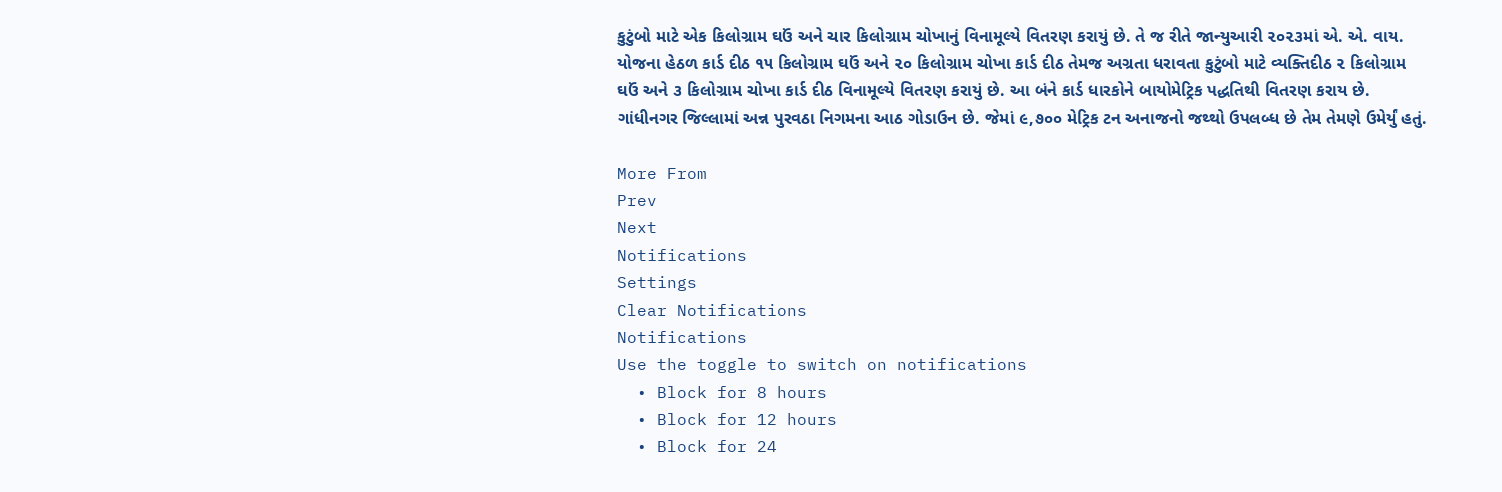કુટુંબો માટે એક કિલોગ્રામ ઘઉં અને ચાર કિલોગ્રામ ચોખાનું વિનામૂલ્યે વિતરણ કરાયું છે. તે જ રીતે જાન્યુઆરી ૨૦૨૩માં એ. એ. વાય. યોજના હેઠળ કાર્ડ દીઠ ૧૫ કિલોગ્રામ ઘઉં અને ૨૦ કિલોગ્રામ ચોખા કાર્ડ દીઠ તેમજ અગ્રતા ધરાવતા કુટુંબો માટે વ્યક્તિદીઠ ૨ કિલોગ્રામ ઘઉં અને ૩ કિલોગ્રામ ચોખા કાર્ડ દીઠ વિનામૂલ્યે વિતરણ કરાયું છે. આ બંને કાર્ડ ધારકોને બાયોમેટ્રિક પદ્ધતિથી વિતરણ કરાય છે. ગાંધીનગર જિલ્લામાં અન્ન પુરવઠા નિગમના આઠ ગોડાઉન છે. જેમાં ૯,૭૦૦ મેટ્રિક ટન અનાજનો જથ્થો ઉપલબ્ધ છે તેમ તેમણે ઉમેર્યું હતું.

More From
Prev
Next
Notifications
Settings
Clear Notifications
Notifications
Use the toggle to switch on notifications
  • Block for 8 hours
  • Block for 12 hours
  • Block for 24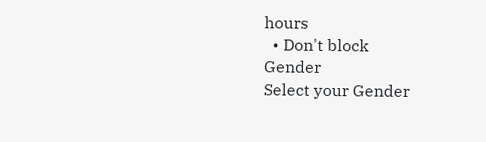hours
  • Don't block
Gender
Select your Gender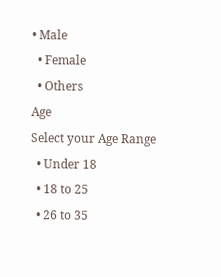• Male
  • Female
  • Others
Age
Select your Age Range
  • Under 18
  • 18 to 25
  • 26 to 35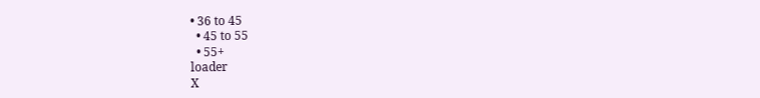• 36 to 45
  • 45 to 55
  • 55+
loader
X